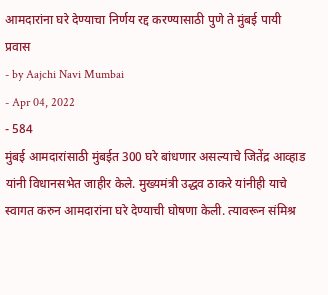आमदारांना घरे देण्याचा निर्णय रद्द करण्यासाठी पुणे ते मुंबई पायी प्रवास
- by Aajchi Navi Mumbai
- Apr 04, 2022
- 584
मुंबई आमदारांसाठी मुंबईत 300 घरे बांधणार असल्याचे जितेंद्र आव्हाड यांनी विधानसभेत जाहीर केले. मुख्यमंत्री उद्धव ठाकरे यांनीही याचे स्वागत करुन आमदारांना घरे देण्याची घोषणा केली. त्यावरून संमिश्र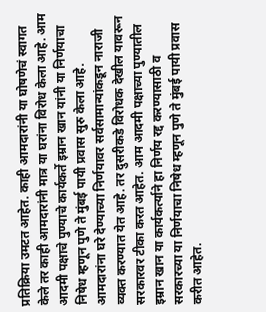प्रतिक्रिया उमटत आहेत. काही आमदारांनी या घोषणेचं स्वागत केले तर काही आमदारांनी मात्र या घरांना विरोध केला आहे. आम आदमी पक्षाचे पुण्याचे कार्यकर्ते इम्रान खान यांनी या निर्णयाचा निषेध म्हणून पुणे ते मुंबई पायी प्रवास सुरु केला आहे.
आमदारांना घरे देण्याच्या निर्णयावर सर्वसामान्यांकडून नाराजी व्यक्त करण्यात येत आहे. तर दुसरीकडे विरोधक देखील यावरून सरकारवर टीका करत आहेत. आम आदमी पक्षाच्या पुण्यातील इम्रान खान या कार्यकर्त्याने हा निर्णय रद्द करण्यासाठी व सरकारच्या या निर्णयाचा निषेध म्हणून पुणे ते मुंबई पायी प्रवास करीत आहेत.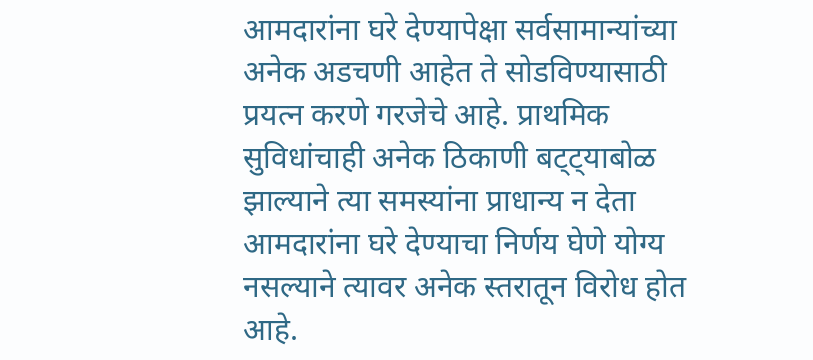आमदारांना घरे देण्यापेक्षा सर्वसामान्यांच्या अनेक अडचणी आहेत ते सोडविण्यासाठी प्रयत्न करणे गरजेचे आहे. प्राथमिक सुविधांचाही अनेक ठिकाणी बट्ट्याबोळ झाल्याने त्या समस्यांना प्राधान्य न देता आमदारांना घरे देण्याचा निर्णय घेणे योग्य नसल्याने त्यावर अनेक स्तरातून विरोध होत आहे.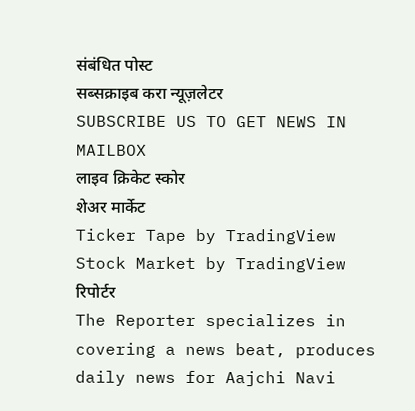संबंधित पोस्ट
सब्सक्राइब करा न्यूज़लेटर
SUBSCRIBE US TO GET NEWS IN MAILBOX
लाइव क्रिकेट स्कोर
शेअर मार्केट
Ticker Tape by TradingView
Stock Market by TradingView
रिपोर्टर
The Reporter specializes in covering a news beat, produces daily news for Aajchi Navi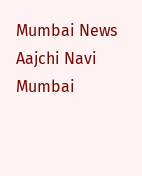Mumbai News
Aajchi Navi Mumbai